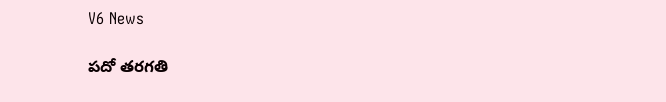V6 News

పదో తరగతి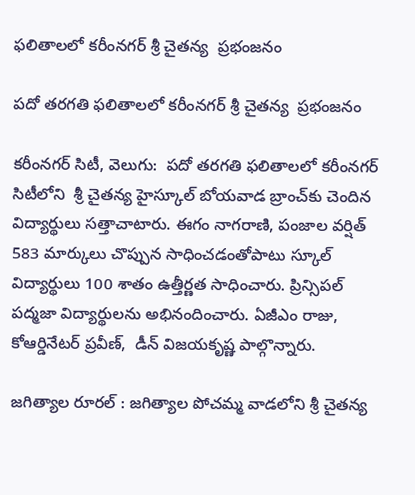ఫలితాలలో కరీంనగర్‌‌‌‌‌‌‌‌‌‌‌‌‌‌‌‌ శ్రీ చైతన్య  ప్రభంజనం

పదో తరగతి ఫలితాలలో కరీంనగర్‌‌‌‌‌‌‌‌‌‌‌‌‌‌‌‌ శ్రీ చైతన్య  ప్రభంజనం

కరీంనగర్ సిటీ, వెలుగు:  పదో తరగతి ఫలితాలలో కరీంనగర్‌‌‌‌‌‌‌‌‌‌‌‌‌‌‌‌ సిటీలోని  శ్రీ చైతన్య హైస్కూల్‌‌‌‌‌‌‌‌ బోయవాడ బ్రాంచ్‌‌‌‌‌‌‌‌కు చెందిన  విద్యార్థులు సత్తాచాటారు. ఈగం నాగరాణి, పంజాల వర్షిత్ 583 మార్కులు చొప్పున సాధించడంతోపాటు స్కూల్ విద్యార్థులు 100 శాతం ఉత్తీర్ణత సాధించారు. ప్రిన్సిపల్ పద్మజా విద్యార్థులను అభినందించారు. ఏజీఎం రాజు, కోఆర్డినేటర్ ప్రవీణ్,  డీన్ విజయకృష్ణ పాల్గొన్నారు.

జగిత్యాల రూరల్ : జగిత్యాల పోచమ్మ వాడలోని శ్రీ చైతన్య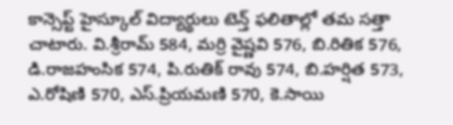కాన్సెప్ట్ హైస్కూల్ విద్యార్థులు టెన్త్ ఫలితాల్లో తమ సత్తా చాటారు. వి.శ్రీరామ్ 584, మర్రి వైష్ణవి 576, బి.రితిక 576, డి.రాజహంసిక 574, పి.రుతిక్ రావు 574, బి.హర్షిత 573, ఎ.రోషిణి 570, ఎస్.ప్రియమణి 570, కె.సాయి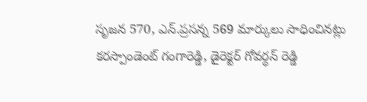సృజన 570, ఎన్.ప్రసన్న 569 మార్కులు సాధించినట్లు కరస్పాండెంట్ గంగారెడ్డి, డైరెక్టర్ గోవర్ధన్ రెడ్డి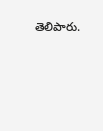తెలిపారు.